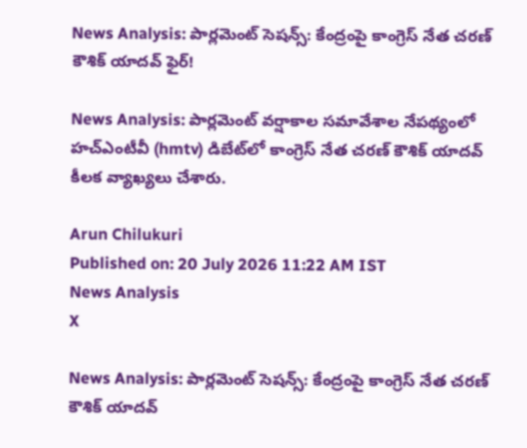News Analysis: పార్లమెంట్ సెషన్స్: కేంద్రంపై కాంగ్రెస్ నేత చరణ్ కౌశిక్ యాదవ్ ఫైర్!

News Analysis: పార్లమెంట్‌ వర్షాకాల సమావేశాల నేపథ్యంలో హచ్‌ఎంటీవీ (hmtv) డిబేట్‌లో కాంగ్రెస్ నేత చరణ్ కౌశిక్ యాదవ్ కీలక వ్యాఖ్యలు చేశారు.

Arun Chilukuri
Published on: 20 July 2026 11:22 AM IST
News Analysis
X

News Analysis: పార్లమెంట్ సెషన్స్: కేంద్రంపై కాంగ్రెస్ నేత చరణ్ కౌశిక్ యాదవ్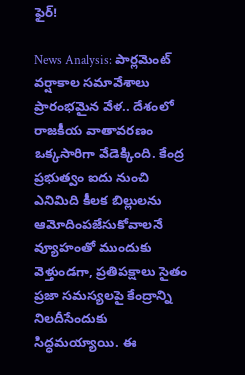ఫైర్!

News Analysis: పార్లమెంట్ వర్షాకాల సమావేశాలు ప్రారంభమైన వేళ.. దేశంలో రాజకీయ వాతావరణం ఒక్కసారిగా వేడెక్కింది. కేంద్ర ప్రభుత్వం ఐదు నుంచి ఎనిమిది కీలక బిల్లులను ఆమోదింపజేసుకోవాలనే వ్యూహంతో ముందుకు వెళ్తుండగా, ప్రతిపక్షాలు సైతం ప్రజా సమస్యలపై కేంద్రాన్ని నిలదీసేందుకు సిద్ధమయ్యాయి. ఈ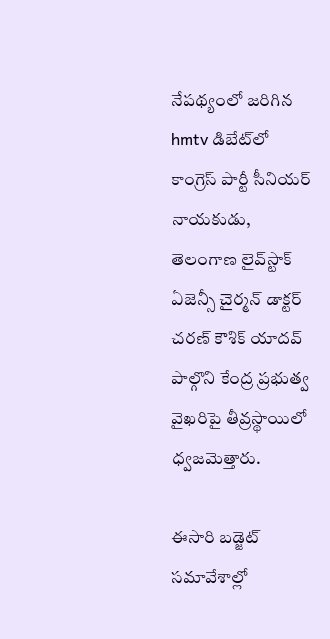నేపథ్యంలో జరిగిన hmtv డిబేట్‌లో కాంగ్రెస్ పార్టీ సీనియర్ నాయకుడు, తెలంగాణ లైవ్‌స్టాక్ ఏజెన్సీ చైర్మన్ డాక్టర్ చరణ్ కౌశిక్ యాదవ్ పాల్గొని కేంద్ర ప్రభుత్వ వైఖరిపై తీవ్రస్థాయిలో ధ్వజమెత్తారు.

ఈసారి బడ్జెట్ సమావేశాల్లో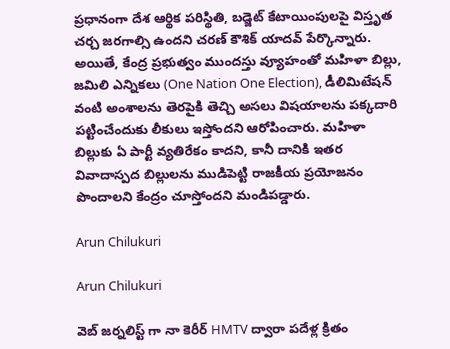ప్రధానంగా దేశ ఆర్థిక పరిస్థితి, బడ్జెట్ కేటాయింపులపై విస్తృత చర్చ జరగాల్సి ఉందని చరణ్ కౌశిక్ యాదవ్ పేర్కొన్నారు. అయితే, కేంద్ర ప్రభుత్వం ముందస్తు వ్యూహంతో మహిళా బిల్లు, జమిలి ఎన్నికలు (One Nation One Election), డీలిమిటేషన్ వంటి అంశాలను తెరపైకి తెచ్చి అసలు విషయాలను పక్కదారి పట్టించేందుకు లీకులు ఇస్తోందని ఆరోపించారు. మహిళా బిల్లుకు ఏ పార్టీ వ్యతిరేకం కాదని, కానీ దానికి ఇతర వివాదాస్పద బిల్లులను ముడిపెట్టి రాజకీయ ప్రయోజనం పొందాలని కేంద్రం చూస్తోందని మండిపడ్డారు.

Arun Chilukuri

Arun Chilukuri

వెబ్ జర్నలిస్ట్ గా నా కెరీర్ HMTV ద్వారా పదేళ్ల క్రితం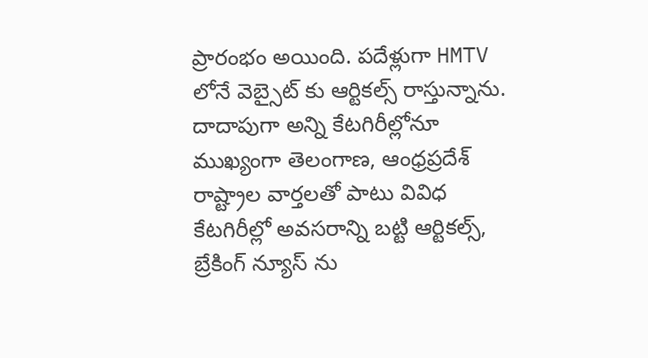ప్రారంభం అయింది. పదేళ్లుగా HMTV లోనే వెబ్సైట్ కు ఆర్టికల్స్ రాస్తున్నాను. దాదాపుగా అన్ని కేటగిరీల్లోనూ ముఖ్యంగా తెలంగాణ, ఆంధ్రప్రదేశ్ రాష్ట్రాల వార్తలతో పాటు వివిధ కేటగిరీల్లో అవసరాన్ని బట్టి ఆర్టికల్స్, బ్రేకింగ్ న్యూస్ ను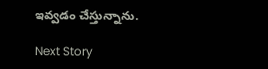ఇవ్వడం చేస్తున్నాను.

Next Story